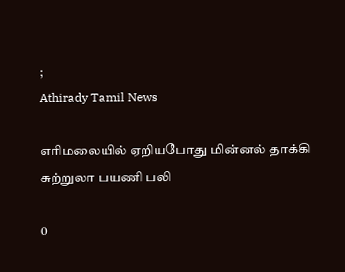;
Athirady Tamil News

எரிமலையில் ஏறியபோது மின்னல் தாக்கி சுற்றுலா பயணி பலி

0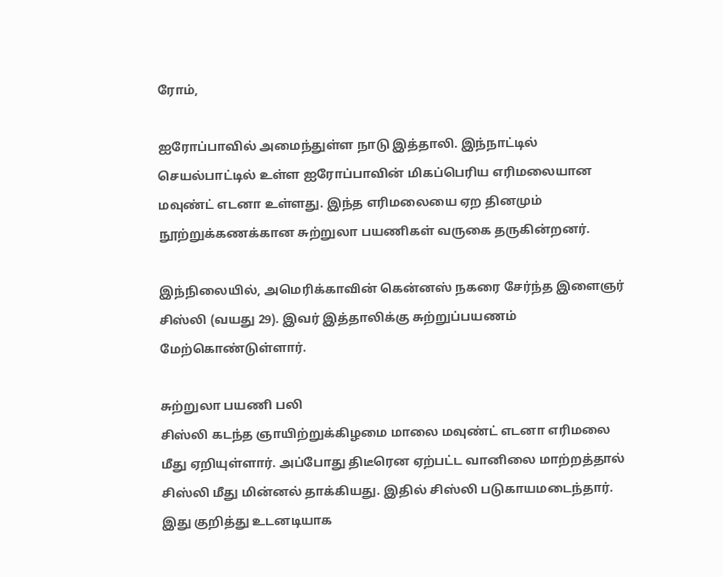ரோம்,

ஐரோப்பாவில் அமைந்துள்ள நாடு இத்தாலி. இந்நாட்டில் செயல்பாட்டில் உள்ள ஐரோப்பாவின் மிகப்பெரிய எரிமலையான மவுண்ட் எடனா உள்ளது. இந்த எரிமலையை ஏற தினமும் நூற்றுக்கணக்கான சுற்றுலா பயணிகள் வருகை தருகின்றனர்.

இந்நிலையில், அமெரிக்காவின் கென்னஸ் நகரை சேர்ந்த இளைஞர் சிஸ்லி (வயது 29). இவர் இத்தாலிக்கு சுற்றுப்பயணம் மேற்கொண்டுள்ளார்.

சுற்றுலா பயணி பலி
சிஸ்லி கடந்த ஞாயிற்றுக்கிழமை மாலை மவுண்ட் எடனா எரிமலை மீது ஏறியுள்ளார். அப்போது திடீரென ஏற்பட்ட வானிலை மாற்றத்தால் சிஸ்லி மீது மின்னல் தாக்கியது. இதில் சிஸ்லி படுகாயமடைந்தார். இது குறித்து உடனடியாக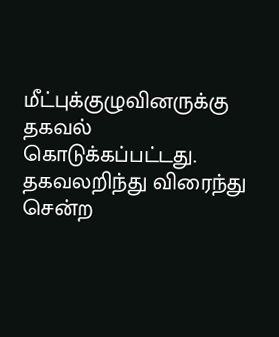மீட்புக்குழுவினருக்கு தகவல் கொடுக்கப்பட்டது. தகவலறிந்து விரைந்து சென்ற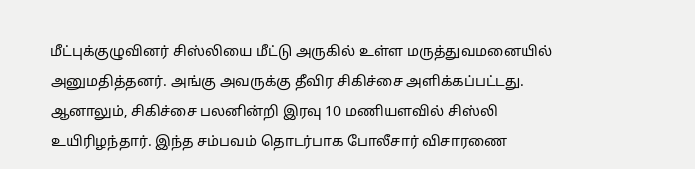மீட்புக்குழுவினர் சிஸ்லியை மீட்டு அருகில் உள்ள மருத்துவமனையில் அனுமதித்தனர். அங்கு அவருக்கு தீவிர சிகிச்சை அளிக்கப்பட்டது. ஆனாலும், சிகிச்சை பலனின்றி இரவு 10 மணியளவில் சிஸ்லி உயிரிழந்தார். இந்த சம்பவம் தொடர்பாக போலீசார் விசாரணை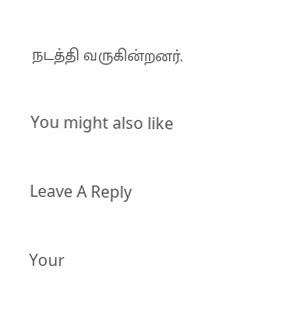நடத்தி வருகின்றனர்.

You might also like

Leave A Reply

Your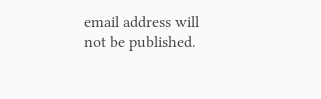email address will not be published.